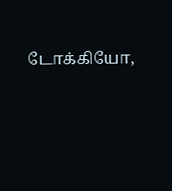டோக்கியோ,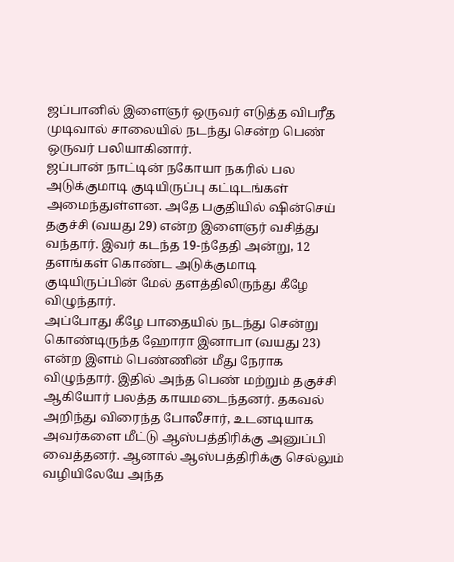ஜப்பானில் இளைஞர் ஒருவர் எடுத்த விபரீத முடிவால் சாலையில் நடந்து சென்ற பெண் ஒருவர் பலியாகினார்.
ஜப்பான் நாட்டின் நகோயா நகரில் பல அடுக்குமாடி குடியிருப்பு கட்டிடங்கள் அமைந்துள்ளன. அதே பகுதியில் ஷின்செய் தகுச்சி (வயது 29) என்ற இளைஞர் வசித்து வந்தார். இவர் கடந்த 19-ந்தேதி அன்று, 12 தளங்கள் கொண்ட அடுக்குமாடி குடியிருப்பின் மேல் தளத்திலிருந்து கீழே விழுந்தார்.
அப்போது கீழே பாதையில் நடந்து சென்று கொண்டிருந்த ஹோரா இனாபா (வயது 23) என்ற இளம் பெண்ணின் மீது நேராக விழுந்தார். இதில் அந்த பெண் மற்றும் தகுச்சி ஆகியோர் பலத்த காயமடைந்தனர். தகவல் அறிந்து விரைந்த போலீசார், உடனடியாக அவர்களை மீட்டு ஆஸ்பத்திரிக்கு அனுப்பி வைத்தனர். ஆனால் ஆஸ்பத்திரிக்கு செல்லும் வழியிலேயே அந்த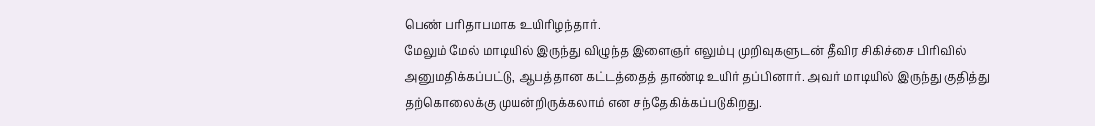பெண் பரிதாபமாக உயிரிழந்தார்.
மேலும் மேல் மாடியில் இருந்து விழுந்த இளைஞர் எலும்பு முறிவுகளுடன் தீவிர சிகிச்சை பிரிவில் அனுமதிக்கப்பட்டு, ஆபத்தான கட்டத்தைத் தாண்டி உயிர் தப்பினார். அவர் மாடியில் இருந்து குதித்து தற்கொலைக்கு முயன்றிருக்கலாம் என சந்தேகிக்கப்படுகிறது.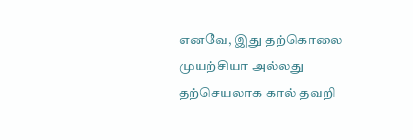எனவே, இது தற்கொலை முயற்சியா அல்லது தற்செயலாக கால் தவறி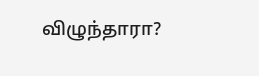விழுந்தாரா?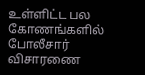உள்ளிட்ட பல கோணங்களில் போலீசார் விசாரணை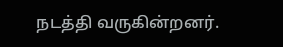நடத்தி வருகின்றனர்.